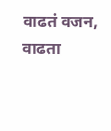वाढतं वजन, वाढता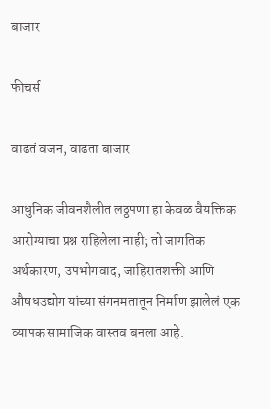बाजार

फीचर्स

वाढतं वजन, वाढता बाजार

आधुनिक जीवनशैलीत लठ्ठपणा हा केवळ वैयक्तिक आरोग्याचा प्रश्न राहिलेला नाही; तो जागतिक अर्थकारण, उपभोगवाद, जाहिरातशक्ती आणि औषधउद्योग यांच्या संगनमतातून निर्माण झालेलं एक व्यापक सामाजिक वास्तव बनला आहे.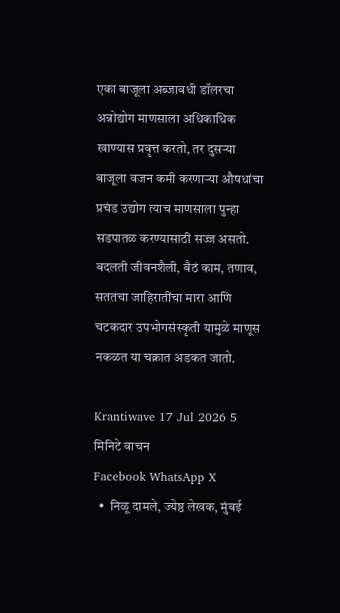एका बाजूला अब्जावधी डॉलरचा अन्नोद्योग माणसाला अधिकाधिक खाण्यास प्रवृत्त करतो, तर दुसऱ्या बाजूला वजन कमी करणाऱ्या औषधांचा प्रचंड उद्योग त्याच माणसाला पुन्हा सडपातळ करण्यासाठी सज्ज असतो. बदलती जीवनशैली, बैठं काम, तणाव, सततचा जाहिरातींचा मारा आणि चटकदार उपभोगसंस्कृती यामुळे माणूस नकळत या चक्रात अडकत जातो.

Krantiwave 17 Jul 2026 5 मिनिटे वाचन
Facebook WhatsApp X
  •  निळू दामले, ज्येष्ठ लेखक, मुंबई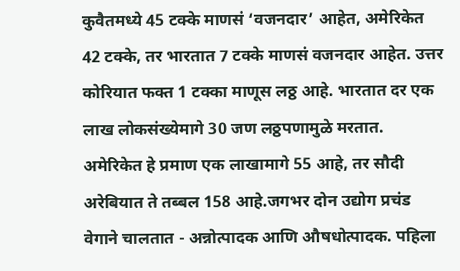कुवैतमध्ये 45 टक्के माणसं ‘वजनदार’ आहेत, अमेरिकेत 42 टक्के, तर भारतात 7 टक्के माणसं वजनदार आहेत. उत्तर कोरियात फक्त 1 टक्का माणूस लठ्ठ आहे. भारतात दर एक लाख लोकसंख्येमागे 30 जण लठ्ठपणामुळे मरतात. अमेरिकेत हे प्रमाण एक लाखामागे 55 आहे, तर सौदी अरेबियात ते तब्बल 158 आहे.जगभर दोन उद्योग प्रचंड वेगाने चालतात - अन्नोत्पादक आणि औषधोत्पादक. पहिला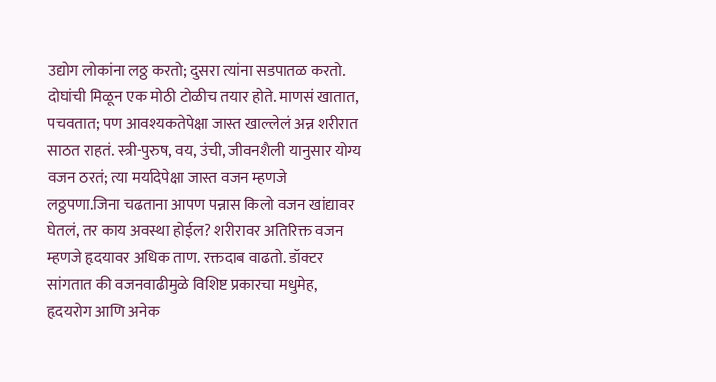उद्योग लोकांना लठ्ठ करतो; दुसरा त्यांना सडपातळ करतो. दोघांची मिळून एक मोठी टोळीच तयार होते. माणसं खातात, पचवतात; पण आवश्यकतेपेक्षा जास्त खाल्लेलं अन्न शरीरात साठत राहतं. स्त्री-पुरुष, वय, उंची, जीवनशैली यानुसार योग्य वजन ठरतं; त्या मर्यादेपेक्षा जास्त वजन म्हणजे लठ्ठपणा.जिना चढताना आपण पन्नास किलो वजन खांद्यावर घेतलं, तर काय अवस्था होईल? शरीरावर अतिरिक्त वजन म्हणजे हृदयावर अधिक ताण. रक्तदाब वाढतो. डॉक्टर सांगतात की वजनवाढीमुळे विशिष्ट प्रकारचा मधुमेह, हृदयरोग आणि अनेक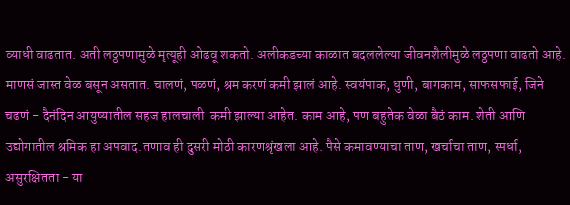व्याधी वाढतात. अती लठ्ठपणामुळे मृत्यूही ओढवू शकतो. अलीकडच्या काळात बदललेल्या जीवनशैलीमुळे लठ्ठपणा वाढतो आहे. माणसं जास्त वेळ बसून असतात. चालणं, पळणं, श्रम करणं कमी झालं आहे. स्वयंपाक, धुणी, बागकाम, साफसफाई, जिने चढणं - दैनंदिन आयुष्यातील सहज हालचाली  कमी झाल्या आहेत. काम आहे, पण बहुतेक वेळा बैठं काम. शेती आणि उद्योगातील श्रमिक हा अपवाद.तणाव ही दुसरी मोठी कारणश्रृंखला आहे. पैसे कमावण्याचा ताण, खर्चाचा ताण, स्पर्धा, असुरक्षितता - या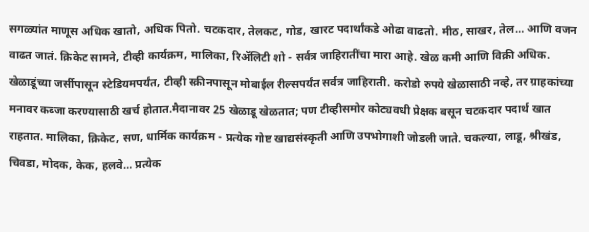सगळ्यांत माणूस अधिक खातो, अधिक पितो. चटकदार, तेलकट, गोड, खारट पदार्थांकडे ओढा वाढतो. मीठ, साखर, तेल… आणि वजन वाढत जातं. क्रिकेट सामने, टीव्ही कार्यक्रम, मालिका, रिॲलिटी शो - सर्वत्र जाहिरातींचा मारा आहे. खेळ कमी आणि विक्री अधिक. खेळाडूंच्या जर्सीपासून स्टेडियमपर्यंत, टीव्ही स्क्रीनपासून मोबाईल रील्सपर्यंत सर्वत्र जाहिराती. करोडो रुपये खेळासाठी नव्हे, तर ग्राहकांच्या मनावर कब्जा करण्यासाठी खर्च होतात.मैदानावर 25 खेळाडू खेळतात; पण टीव्हीसमोर कोट्यवधी प्रेक्षक बसून चटकदार पदार्थ खात राहतात. मालिका, क्रिकेट, सण, धार्मिक कार्यक्रम - प्रत्येक गोष्ट खाद्यसंस्कृती आणि उपभोगाशी जोडली जाते. चकल्या, लाडू, श्रीखंड, चिवडा, मोदक, केक, हलवे… प्रत्येक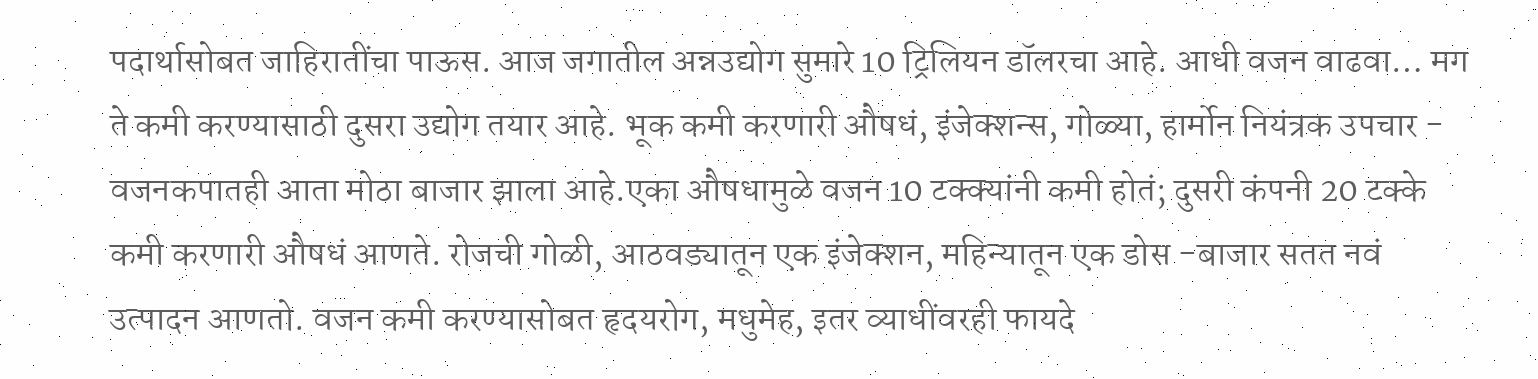पदार्थासोबत जाहिरातींचा पाऊस. आज जगातील अन्नउद्योग सुमारे 10 ट्रिलियन डॉलरचा आहे. आधी वजन वाढवा… मग ते कमी करण्यासाठी दुसरा उद्योग तयार आहे. भूक कमी करणारी औषधं, इंजेक्शन्स, गोळ्या, हार्मोन नियंत्रक उपचार - वजनकपातही आता मोठा बाजार झाला आहे.एका औषधामुळे वजन 10 टक्क्यांनी कमी होतं; दुसरी कंपनी 20 टक्के कमी करणारी औषधं आणते. रोजची गोळी, आठवड्यातून एक इंजेक्शन, महिन्यातून एक डोस -बाजार सतत नवं उत्पादन आणतो. वजन कमी करण्यासोबत हृदयरोग, मधुमेह, इतर व्याधींवरही फायदे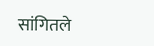सांगितले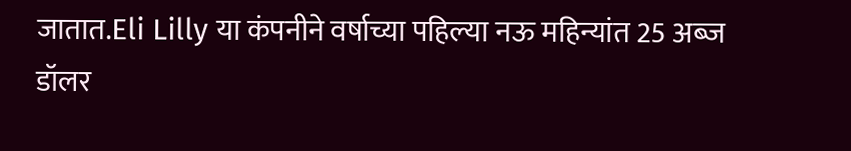जातात.Eli Lilly या कंपनीने वर्षाच्या पहिल्या नऊ महिन्यांत 25 अब्ज डॉलर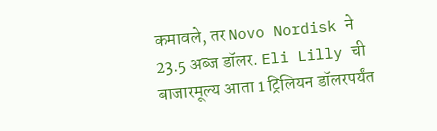कमावले, तर Novo Nordisk ने 23.5 अब्ज डॉलर. Eli Lilly ची बाजारमूल्य आता 1 ट्रिलियन डॉलरपर्यंत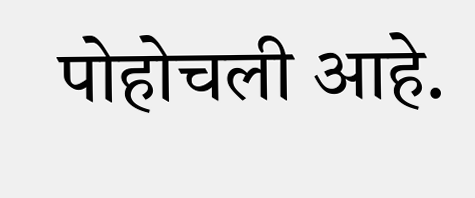पोहोचली आहे.